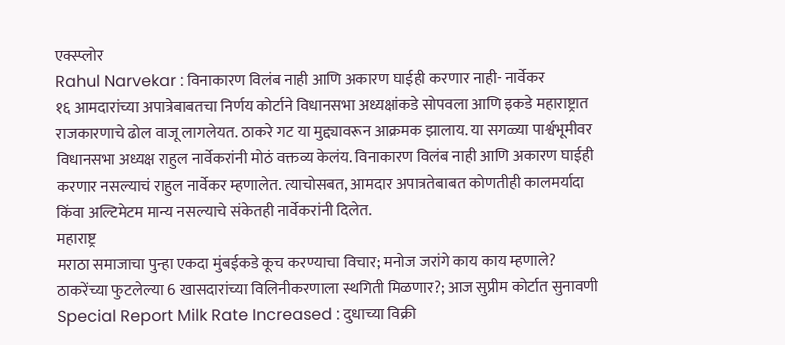एक्स्प्लोर
Rahul Narvekar : विनाकारण विलंब नाही आणि अकारण घाईही करणार नाही- नार्वेकर
१६ आमदारांच्या अपात्रेबाबतचा निर्णय कोर्टाने विधानसभा अध्यक्षांकडे सोपवला आणि इकडे महाराष्ट्रात राजकारणाचे ढोल वाजू लागलेयत. ठाकरे गट या मुद्द्यावरून आक्रमक झालाय. या सगळ्या पार्श्वभूमीवर विधानसभा अध्यक्ष राहुल नार्वेकरांनी मोठं वक्तव्य केलंय. विनाकारण विलंब नाही आणि अकारण घाईही करणार नसल्याचं राहुल नार्वेकर म्हणालेत. त्याचोसबत, आमदार अपात्रतेबाबत कोणतीही कालमर्यादा किंवा अल्टिमेटम मान्य नसल्याचे संकेतही नार्वेकरांनी दिलेत.
महाराष्ट्र
मराठा समाजाचा पुन्हा एकदा मुंबईकडे कूच करण्याचा विचार; मनोज जरांगे काय काय म्हणाले?
ठाकरेंच्या फुटलेल्या 6 खासदारांच्या विलिनीकरणाला स्थगिती मिळणार?; आज सुप्रीम कोर्टात सुनावणी
Special Report Milk Rate Increased : दुधाच्या विक्री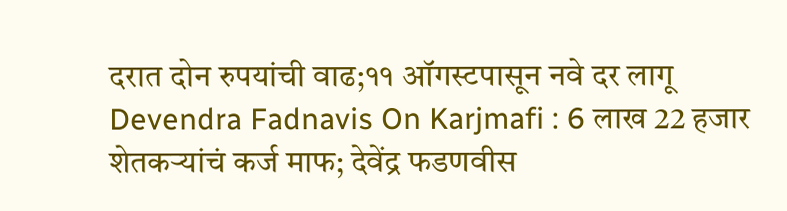दरात दोन रुपयांची वाढ;११ ऑगस्टपासून नवे दर लागू
Devendra Fadnavis On Karjmafi : 6 लाख 22 हजार शेतकऱ्यांचं कर्ज माफ; देवेंद्र फडणवीस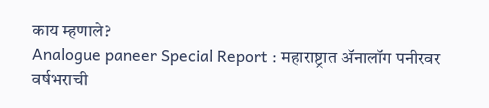काय म्हणाले?
Analogue paneer Special Report : महाराष्ट्रात ॲनालॉग पनीरवर वर्षभराची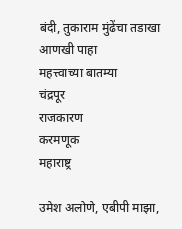बंदी, तुकाराम मुंढेंचा तडाखा
आणखी पाहा
महत्त्वाच्या बातम्या
चंद्रपूर
राजकारण
करमणूक
महाराष्ट्र

उमेश अलोणे, एबीपी माझा,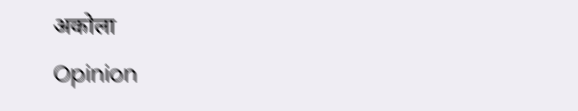अकोला
Opinion